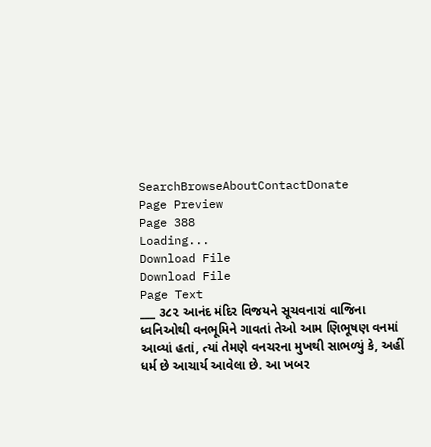SearchBrowseAboutContactDonate
Page Preview
Page 388
Loading...
Download File
Download File
Page Text
___ ૩૮૨ આનંદ મંદિર વિજયને સૂચવનારાં વાજિના ધ્વનિઓથી વનભૂમિને ગાવતાં તેઓ આમ ણિભૂષણ વનમાં આવ્યાં હતાં, ત્યાં તેમણે વનચરના મુખથી સાભળ્યું કે, અહીં ધર્મ છે આચાર્ય આવેલા છે. આ ખબર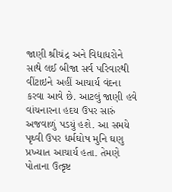જાણી શ્રીચંદ્ર અને વિદ્યાધરોને સાથે લઈ બીજા સર્વ પરિવારથી વીંટાઇને અહીં આચાર્ય વંદના કરવા આવે છે. આટલું જાણી હવે વાંચનારના હદય ઉપર સારું અજવાળું પડયું હશે. આ સમયે પૃથ્વી ઉપર ધર્મઘોષ મુનિ ઘણુ પ્રખ્યાત આચાર્ય હતા. તેમણે પોતાના ઉત્કૃષ્ટ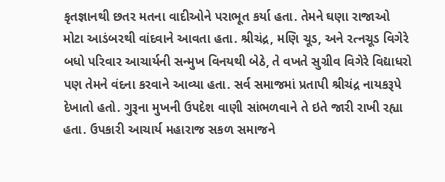કૃતજ્ઞાનથી છતર મતના વાદીઓને પરાભૂત કર્યા હતા. તેમને ઘણા રાજાઓ મોટા આડંબરથી વાંદવાને આવતા હતા. શ્રીચંદ્ર, મણિ ચૂડ, અને રત્નચૂડ વિગેરે બધો પરિવાર આચાર્યની સન્મુખ વિનયથી બેઠે, તે વખતે સુગ્રીવ વિગેરે વિદ્યાધરો પણ તેમને વંદના કરવાને આવ્યા હતા. સર્વ સમાજમાં પ્રતાપી શ્રીચંદ્ર નાયકરૂપે દેખાતો હતો. ગુરૂના મુખની ઉપદેશ વાણી સાંભળવાને તે ઇતે જારી રાખી રહ્યા હતા. ઉપકારી આચાર્ય મહારાજ સકળ સમાજને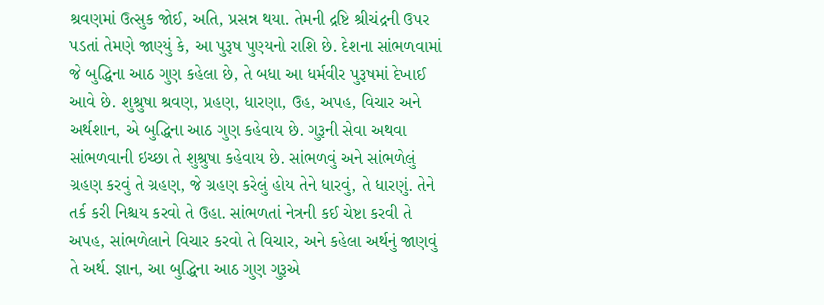શ્રવણમાં ઉત્સુક જોઈ, અતિ, પ્રસન્ન થયા. તેમની દ્રષ્ટિ શ્રીચંદ્રની ઉપર પડતાં તેમણે જાણ્યું કે, આ પુરૂષ પુણ્યનો રાશિ છે. દેશના સાંભળવામાં જે બુદ્ધિના આઠ ગુણ કહેલા છે, તે બધા આ ધર્મવીર પુરૂષમાં દેખાઈ આવે છે. શુશ્રુષા શ્રવણ, પ્રહણ, ધારણા, ઉહ, અપહ, વિચાર અને અર્થશાન, એ બુદ્ધિના આઠ ગુણ કહેવાય છે. ગુરૂની સેવા અથવા સાંભળવાની ઇચ્છા તે શુશ્રુષા કહેવાય છે. સાંભળવું અને સાંભળેલું ગ્રહણ કરવું તે ગ્રહણ, જે ગ્રહણ કરેલું હોય તેને ધારવું, તે ધારણું. તેને તર્ક કરી નિશ્ચય કરવો તે ઉહા. સાંભળતાં નેત્રની કઈ ચેષ્ટા કરવી તે અપહ, સાંભળેલાને વિચાર કરવો તે વિચાર, અને કહેલા અર્થનું જાણવું તે અર્થ. જ્ઞાન, આ બુદ્ધિના આઠ ગુણ ગુરૂએ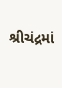શ્રીચંદ્રમાં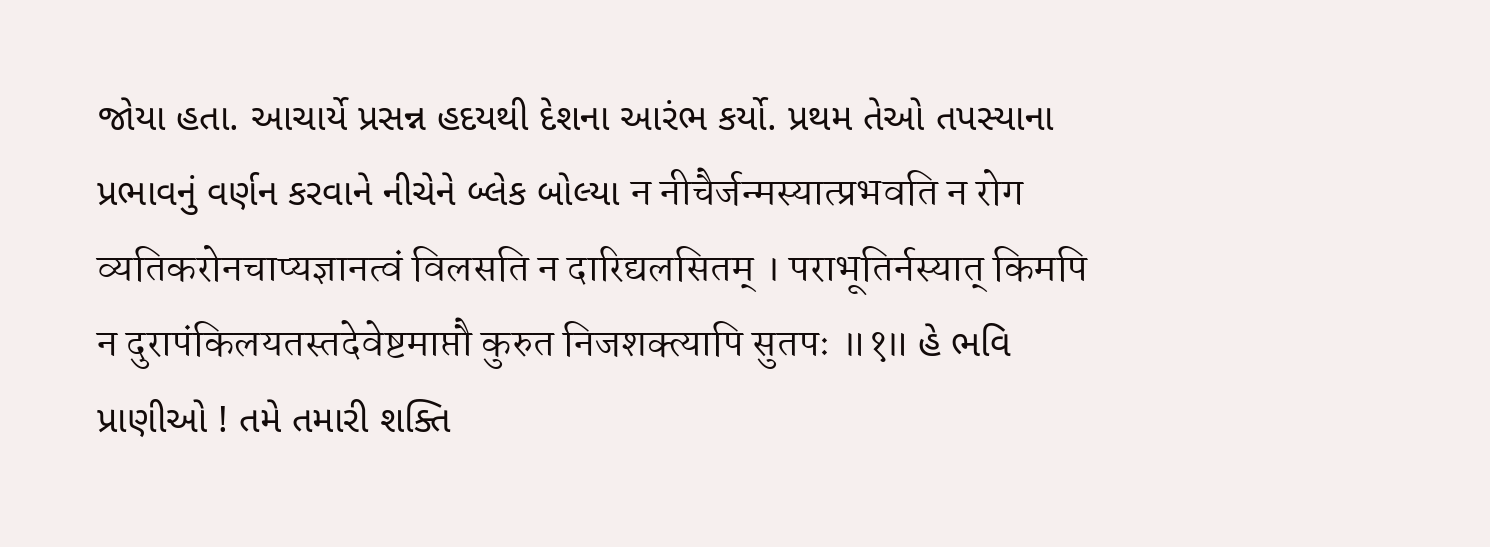જોયા હતા. આચાર્યે પ્રસન્ન હદયથી દેશના આરંભ કર્યો. પ્રથમ તેઓ તપસ્યાના પ્રભાવનું વર્ણન કરવાને નીચેને બ્લેક બોલ્યા न नीचैर्जन्मस्यात्प्रभवति न रोग व्यतिकरोनचाप्यज्ञानत्वं विलसति न दारिद्यलसितम् । पराभूतिर्नस्यात् किमपि न दुरापंकिलयतस्तदेवेष्टमाप्तौ कुरुत निजशक्त्यापि सुतपः ॥१॥ હે ભવિ પ્રાણીઓ ! તમે તમારી શક્તિ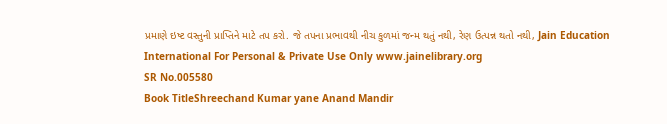પ્રમાણે ઇષ્ટ વસ્તુની પ્રાપ્તિને માટે તપ કરો. જે તપના પ્રભાવથી નીચ કુળમાં જન્મ થતું નથી, રેણ ઉત્પન્ન થતો નથી, Jain Education International For Personal & Private Use Only www.jainelibrary.org
SR No.005580
Book TitleShreechand Kumar yane Anand Mandir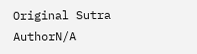Original Sutra AuthorN/A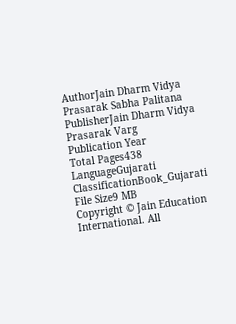AuthorJain Dharm Vidya Prasarak Sabha Palitana
PublisherJain Dharm Vidya Prasarak Varg
Publication Year
Total Pages438
LanguageGujarati
ClassificationBook_Gujarati
File Size9 MB
Copyright © Jain Education International. All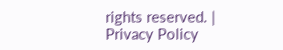rights reserved. | Privacy Policy